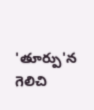'తూర్పు'న గెలిచి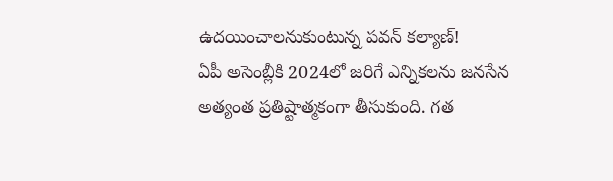ఉదయించాలనుకుంటున్న పవన్ కల్యాణ్!
ఏపీ అసెంబ్లీకి 2024లో జరిగే ఎన్నికలను జనసేన అత్యంత ప్రతిష్టాత్మకంగా తీసుకుంది. గత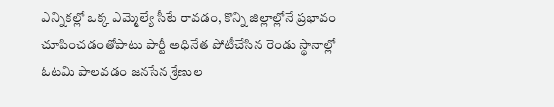ఎన్నికల్లో ఒక్క ఎమ్మెల్యే సీటే రావడం, కొన్ని జిల్లాల్లోనే ప్రభావం చూపించడంతోపాటు పార్టీ అధినేత పోటీచేసిన రెండు స్థానాల్లో ఓటమి పాలవడం జనసేన శ్రేణుల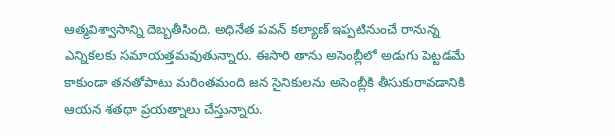ఆత్మవిశ్వాసాన్ని దెబ్బతీసింది. అధినేత పవన్ కల్యాణ్ ఇప్పటినుంచే రానున్న ఎన్నికలకు సమాయత్తమవుతున్నారు. ఈసారి తాను అసెంబ్లీలో అడుగు పెట్టడమే కాకుండా తనతోపాటు మరింతమంది జన సైనికులను అసెంబ్లీకి తీసుకురావడానికి ఆయన శతథా ప్రయత్నాలు చేస్తున్నారు.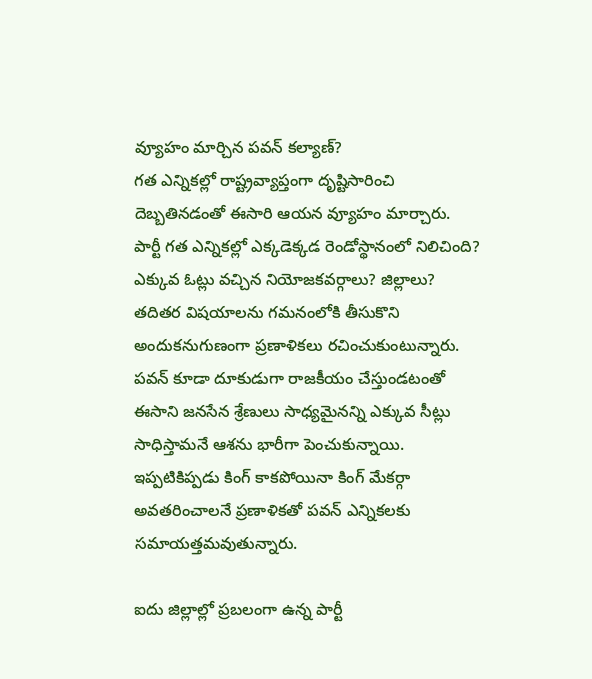వ్యూహం మార్చిన పవన్ కల్యాణ్?
గత ఎన్నికల్లో రాష్ట్రవ్యాప్తంగా దృష్టిసారించి దెబ్బతినడంతో ఈసారి ఆయన వ్యూహం మార్చారు. పార్టీ గత ఎన్నికల్లో ఎక్కడెక్కడ రెండోస్థానంలో నిలిచింది? ఎక్కువ ఓట్లు వచ్చిన నియోజకవర్గాలు? జిల్లాలు? తదితర విషయాలను గమనంలోకి తీసుకొని అందుకనుగుణంగా ప్రణాళికలు రచించుకుంటున్నారు. పవన్ కూడా దూకుడుగా రాజకీయం చేస్తుండటంతో ఈసాని జనసేన శ్రేణులు సాధ్యమైనన్ని ఎక్కువ సీట్లు సాధిస్తామనే ఆశను భారీగా పెంచుకున్నాయి. ఇప్పటికిప్పడు కింగ్ కాకపోయినా కింగ్ మేకర్గా అవతరించాలనే ప్రణాళికతో పవన్ ఎన్నికలకు సమాయత్తమవుతున్నారు.

ఐదు జిల్లాల్లో ప్రబలంగా ఉన్న పార్టీ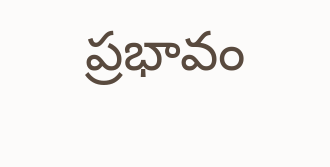ప్రభావం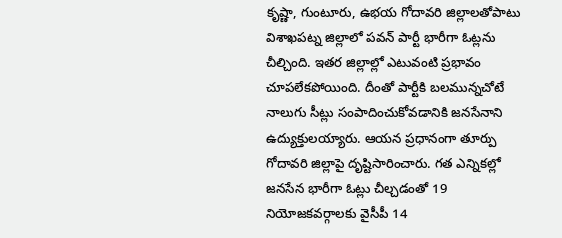కృష్ణా, గుంటూరు, ఉభయ గోదావరి జిల్లాలతోపాటు విశాఖపట్న జిల్లాలో పవన్ పార్టీ భారీగా ఓట్లను చీల్చింది. ఇతర జిల్లాల్లో ఎటువంటి ప్రభావం చూపలేకపోయింది. దీంతో పార్టీకి బలమున్నచోటే నాలుగు సీట్లు సంపాదించుకోవడానికి జనసేనాని ఉద్యుక్తులయ్యారు. ఆయన ప్రధానంగా తూర్పు గోదావరి జిల్లాపై దృష్టిసారించారు. గత ఎన్నికల్లో జనసేన భారీగా ఓట్లు చీల్చడంతో 19 నియోజకవర్గాలకు వైసీపీ 14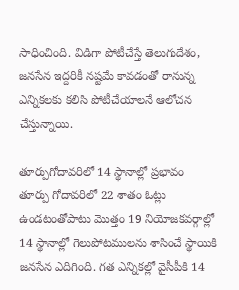సాధించింది. విడిగా పోటీచేస్తే తెలుగుదేశం, జనసేన ఇద్దరికీ నష్టమే కావడంతో రానున్న ఎన్నికలకు కలిసి పోటీచేయాలనే ఆలోచన చేస్తున్నాయి.

తూర్పుగోదావరిలో 14 స్థానాల్లో ప్రభావం
తూర్పు గోదావరిలో 22 శాతం ఓట్లు ఉండటంతోపాటు మొత్తం 19 నియోజకవర్గాల్లో 14 స్థానాల్లో గెలుపోటములను శాసించే స్థాయికి జనసేన ఎదిగింది. గత ఎన్నికల్లో వైసీపీకి 14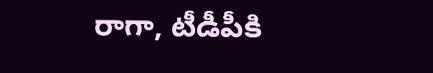రాగా, టీడీపీకి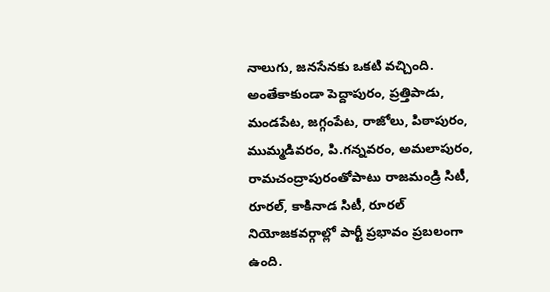నాలుగు, జనసేనకు ఒకటి వచ్చింది. అంతేకాకుండా పెద్దాపురం, ప్రత్తిపాడు, మండపేట, జగ్గంపేట, రాజోలు, పిఠాపురం, ముమ్మడివరం, పి.గన్నవరం, అమలాపురం, రామచంద్రాపురంతోపాటు రాజమండ్రి సిటీ, రూరల్, కాకినాడ సిటీ, రూరల్ నియోజకవర్గాల్లో పార్టీ ప్రభావం ప్రబలంగా ఉంది.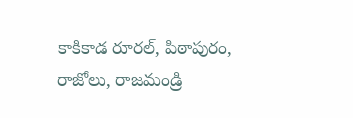కాకికాడ రూరల్, పిఠాపురం, రాజోలు, రాజమండ్రి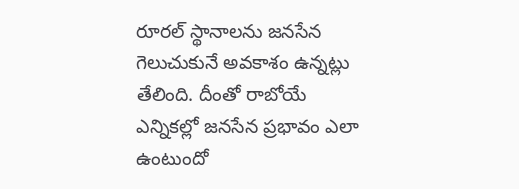రూరల్ స్థానాలను జనసేన గెలుచుకునే అవకాశం ఉన్నట్లు తేలింది. దీంతో రాబోయే ఎన్నికల్లో జనసేన ప్రభావం ఎలా ఉంటుందో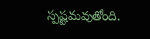స్పష్టమవుతోంది.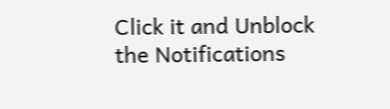Click it and Unblock the Notifications